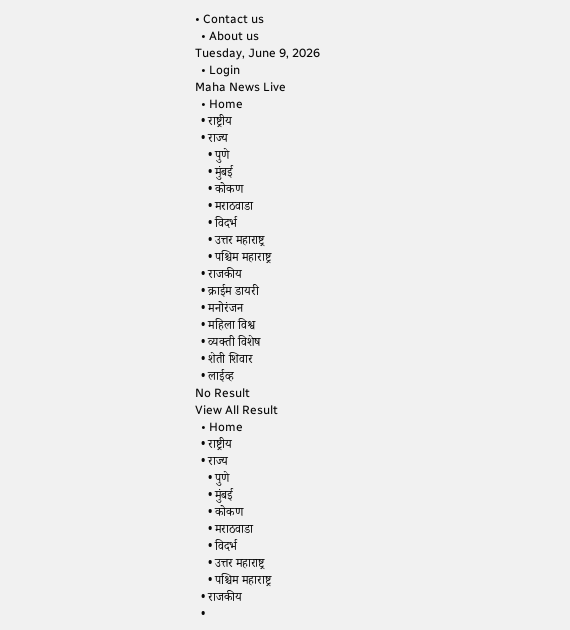• Contact us
  • About us
Tuesday, June 9, 2026
  • Login
Maha News Live
  • Home
  • राष्ट्रीय
  • राज्य
    • पुणे
    • मुंबई
    • कोकण
    • मराठवाडा
    • विदर्भ
    • उत्तर महाराष्ट्र
    • पश्चिम महाराष्ट्र
  • राजकीय
  • क्राईम डायरी
  • मनोरंजन
  • महिला विश्व
  • व्यक्ती विशेष
  • शेती शिवार
  • लाईव्ह
No Result
View All Result
  • Home
  • राष्ट्रीय
  • राज्य
    • पुणे
    • मुंबई
    • कोकण
    • मराठवाडा
    • विदर्भ
    • उत्तर महाराष्ट्र
    • पश्चिम महाराष्ट्र
  • राजकीय
  •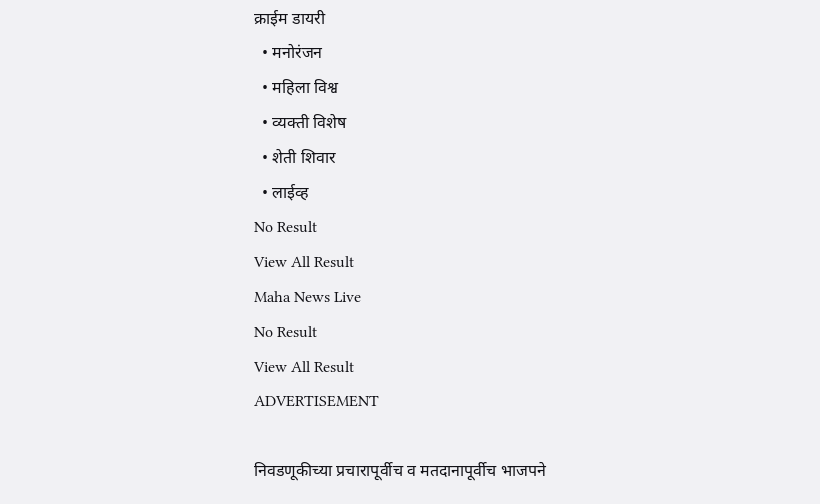क्राईम डायरी
  • मनोरंजन
  • महिला विश्व
  • व्यक्ती विशेष
  • शेती शिवार
  • लाईव्ह
No Result
View All Result
Maha News Live
No Result
View All Result
ADVERTISEMENT

निवडणूकीच्या प्रचारापूर्वीच व मतदानापूर्वीच भाजपने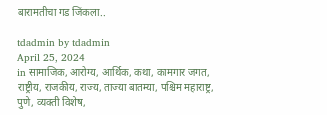बारामतीचा गड जिंकला..

tdadmin by tdadmin
April 25, 2024
in सामाजिक, आरोग्य, आर्थिक, कथा, कामगार जगत, राष्ट्रीय, राजकीय, राज्य, ताज्या बातम्या, पश्चिम महाराष्ट्र, पुणे, व्यक्ती विशेष,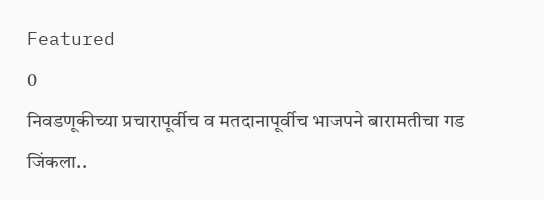Featured
0
निवडणूकीच्या प्रचारापूर्वीच व मतदानापूर्वीच भाजपने बारामतीचा गड जिंकला..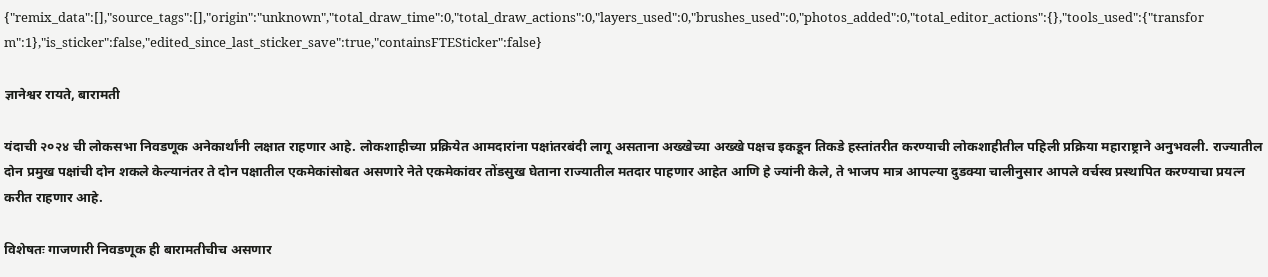{"remix_data":[],"source_tags":[],"origin":"unknown","total_draw_time":0,"total_draw_actions":0,"layers_used":0,"brushes_used":0,"photos_added":0,"total_editor_actions":{},"tools_used":{"transform":1},"is_sticker":false,"edited_since_last_sticker_save":true,"containsFTESticker":false}

ज्ञानेश्वर रायते, बारामती

यंदाची २०२४ ची लोकसभा निवडणूक अनेकार्थांनी लक्षात राहणार आहे. लोकशाहीच्या प्रक्रियेत आमदारांना पक्षांतरबंदी लागू असताना अख्खेच्या अख्खे पक्षच इकडून तिकडे हस्तांतरीत करण्याची लोकशाहीतील पहिली प्रक्रिया महाराष्ट्राने अनुभवली. राज्यातील दोन प्रमुख पक्षांची दोन शकले केल्यानंतर ते दोन पक्षातील एकमेकांसोबत असणारे नेते एकमेकांवर तोंडसुख घेताना राज्यातील मतदार पाहणार आहेत आणि हे ज्यांनी केले, ते भाजप मात्र आपल्या दुडक्या चालीनुसार आपले वर्चस्व प्रस्थापित करण्याचा प्रयत्न करीत राहणार आहे.

विशेषतः गाजणारी निवडणूक ही बारामतीचीच असणार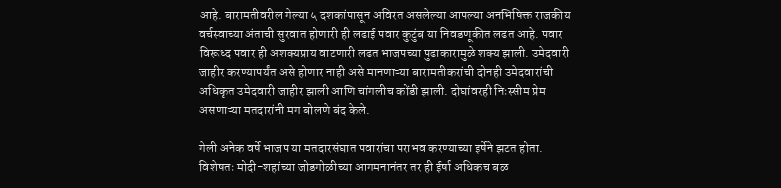आहे. बारामतीवरील गेल्या ५ दशकांपासून अविरत असलेल्या आपल्या अनभिषिक्त राजकीय वर्चस्वाच्या अंताची सुरवात होणारी ही लढाई पवार कुटुंब या निवडणूकीत लढत आहे. पवार विरूध्द पवार ही अशक्यप्राय वाटणारी लढत भाजपच्या पुढाकारामुळे शक्य झाली. उमेदवारी जाहीर करण्यापर्यंत असे होणार नाही असे मानणाऱ्या बारामतीकरांची दोनही उमेदवारांची अधिकृत उमेदवारी जाहीर झाली आणि चांगलीच कोंडी झाली. दोघांवरही निःस्सीम प्रेम असणाऱ्या मतदारांनी मग बोलणे बंद केले.

गेली अनेक वर्षे भाजप या मतदारसंघात पवारांचा पराभव करण्याच्या इर्षेने झटत होता. विशेषतः मोदी-शहांच्या जोडगोळीच्या आगमनानंतर तर ही ईर्षा अधिकच बळ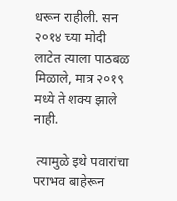धरून राहीली. सन २०१४ च्या मोदी लाटेत त्याला पाठबळ मिळाले, मात्र २०१९ मध्ये ते शक्य झाले नाही.

 त्यामुळे इथे पवारांचा पराभव बाहेरून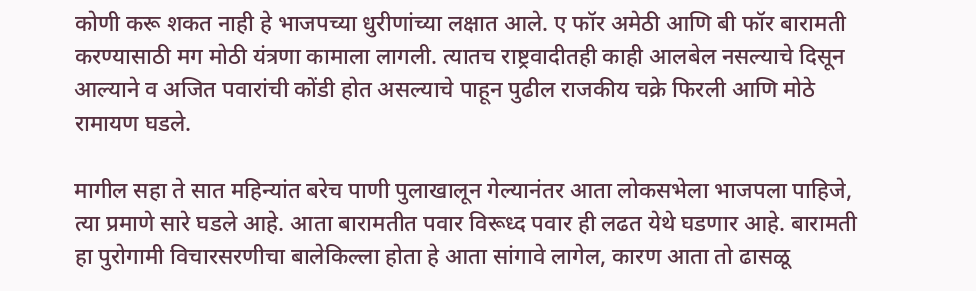कोणी करू शकत नाही हे भाजपच्या धुरीणांच्या लक्षात आले. ए फॉर अमेठी आणि बी फॉर बारामती करण्यासाठी मग मोठी यंत्रणा कामाला लागली. त्यातच राष्ट्रवादीतही काही आलबेल नसल्याचे दिसून आल्याने व अजित पवारांची कोंडी होत असल्याचे पाहून पुढील राजकीय चक्रे फिरली आणि मोठे रामायण घडले.

मागील सहा ते सात महिन्यांत बरेच पाणी पुलाखालून गेल्यानंतर आता लोकसभेला भाजपला पाहिजे, त्या प्रमाणे सारे घडले आहे. आता बारामतीत पवार विरूध्द पवार ही लढत येथे घडणार आहे. बारामती हा पुरोगामी विचारसरणीचा बालेकिल्ला होता हे आता सांगावे लागेल, कारण आता तो ढासळू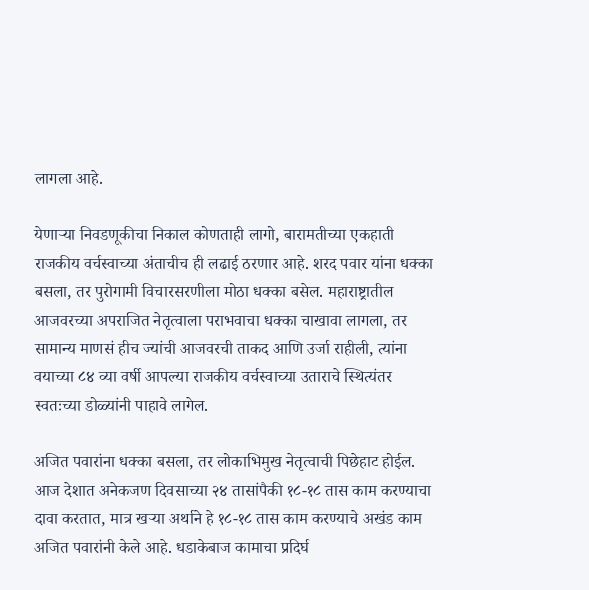लागला आहे.

येणाऱ्या निवडणूकीचा निकाल कोणताही लागो, बारामतीच्या एकहाती राजकीय वर्चस्वाच्या अंताचीच ही लढाई ठरणार आहे. शरद पवार यांना धक्का बसला, तर पुरोगामी विचारसरणीला मोठा धक्का बसेल. महाराष्ट्रातील आजवरच्या अपराजित नेतृत्वाला पराभवाचा धक्का चाखावा लागला, तर सामान्य माणसं हीच ज्यांची आजवरची ताकद आणि उर्जा राहीली, त्यांना वयाच्या ८४ व्या वर्षी आपल्या राजकीय वर्चस्वाच्या उताराचे स्थित्यंतर स्वतःच्या डोळ्यांनी पाहावे लागेल.

अजित पवारांना धक्का बसला, तर लोकाभिमुख नेतृत्वाची पिछेहाट होईल. आज देशात अनेकजण दिवसाच्या २४ तासांपैकी १८-१८ तास काम करण्याचा दावा करतात, मात्र खऱ्या अर्थाने हे १८-१८ तास काम करण्याचे अखंड काम अजित पवारांनी केले आहे. धडाकेबाज कामाचा प्रदिर्घ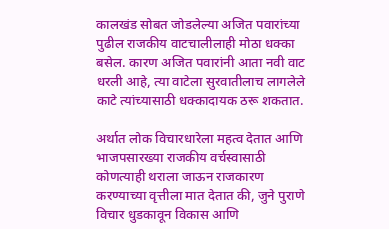कालखंड सोबत जोडलेल्या अजित पवारांच्या पुढील राजकीय वाटचालीलाही मोठा धक्का बसेल. कारण अजित पवारांनी आता नवी वाट धरली आहे, त्या वाटेला सुरवातीलाच लागलेले काटे त्यांच्यासाठी धक्कादायक ठरू शकतात.

अर्थात लोक विचारधारेला महत्व देतात आणि भाजपसारख्या राजकीय वर्चस्वासाठी कोणत्याही थराला जाऊन राजकारण करण्याच्या वृत्तीला मात देतात की, जुने पुराणे विचार धुडकावून विकास आणि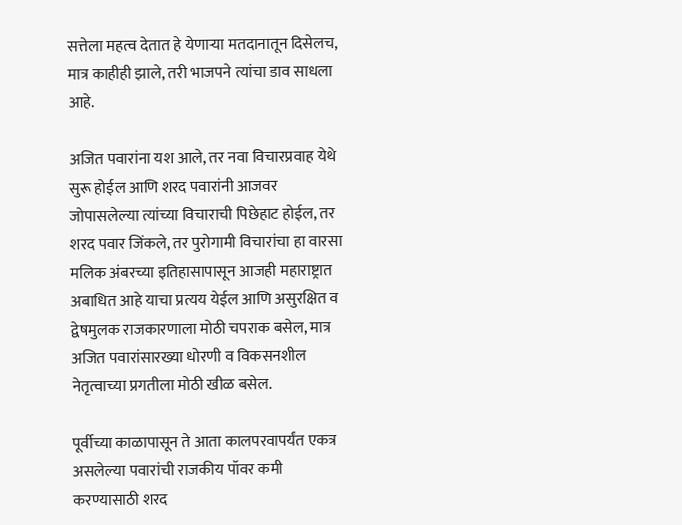सत्तेला महत्व देतात हे येणाऱ्या मतदानातून दिसेलच, मात्र काहीही झाले, तरी भाजपने त्यांचा डाव साधला आहे.

अजित पवारांना यश आले, तर नवा विचारप्रवाह येथे सुरू होईल आणि शरद पवारांनी आजवर जोपासलेल्या त्यांच्या विचाराची पिछेहाट होईल, तर शरद पवार जिंकले, तर पुरोगामी विचारांचा हा वारसा मलिक अंबरच्या इतिहासापासून आजही महाराष्ट्रात अबाधित आहे याचा प्रत्यय येईल आणि असुरक्षित व द्वेषमुलक राजकारणाला मोठी चपराक बसेल, मात्र अजित पवारांसारख्या धोरणी व विकसनशील नेतृत्वाच्या प्रगतीला मोठी खीळ बसेल.

पूर्वीच्या काळापासून ते आता कालपरवापर्यंत एकत्र असलेल्या पवारांची राजकीय पॉवर कमी करण्यासाठी शरद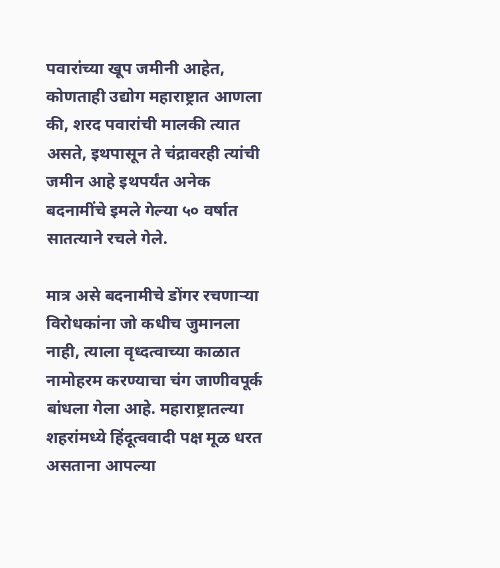पवारांच्या खूप जमीनी आहेत, कोणताही उद्योग महाराष्ट्रात आणला की, शरद पवारांची मालकी त्यात असते, इथपासून ते चंद्रावरही त्यांची जमीन आहे इथपर्यंत अनेक बदनामींचे इमले गेल्या ५० वर्षात सातत्याने रचले गेले.

मात्र असे बदनामीचे डोंगर रचणाऱ्या विरोधकांना जो कधीच जुमानला नाही, त्याला वृध्दत्वाच्या काळात नामोहरम करण्याचा चंग जाणीवपूर्क बांधला गेला आहे. महाराष्ट्रातल्या शहरांमध्ये हिंदूत्ववादी पक्ष मूळ धरत असताना आपल्या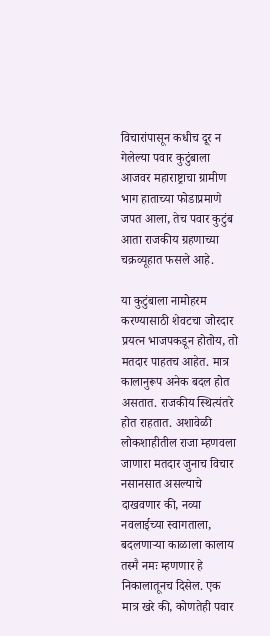विचारांपासून कधीच दूर न गेलेल्या पवार कुटुंबाला आजवर महाराष्ट्राचा ग्रामीण भाग हाताच्या फोडाप्रमाणे जपत आला, तेच पवार कुटुंब आता राजकीय ग्रहणाच्या चक्रव्यूहात फसले आहे.

या कुटुंबाला नामोहरम करण्यासाठी शेवटचा जोरदार प्रयत्न भाजपकडून होतोय, तो मतदार पाहतच आहेत. मात्र कालानुरूप अनेक बदल होत असतात. राजकीय स्थित्यंतरे होत राहतात. अशावेळी लोकशाहीतील राजा म्हणवला जाणारा मतदार जुनाच विचार नसानसात असल्याचे दाखवणार की, नव्या नवलाईच्या स्वागताला, बदलणाऱ्या काळाला कालाय तस्मै नमः म्हणणार हे निकालातूनच दिसेल. एक मात्र खरे की, कोणतेही पवार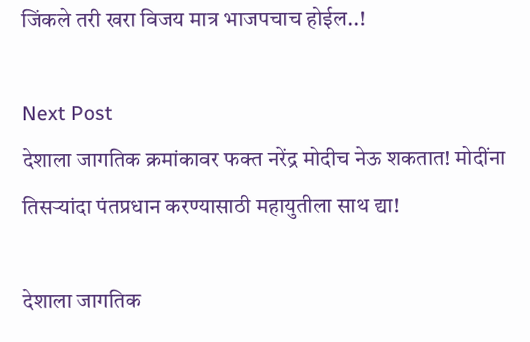जिंकले तरी खरा विजय मात्र भाजपचाच होईल..!

Next Post
देशाला जागतिक क्रमांकावर फक्त नरेंद्र मोदीच नेऊ शकतात! मोदींना तिसऱ्यांदा पंतप्रधान करण्यासाठी महायुतीला साथ द्या!

देशाला जागतिक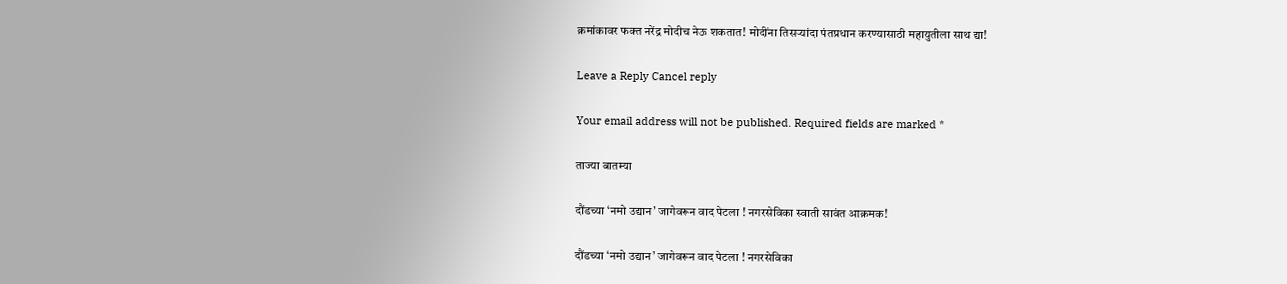क्रमांकावर फक्त नरेंद्र मोदीच नेऊ शकतात! मोदींना तिसऱ्यांदा पंतप्रधान करण्यासाठी महायुतीला साथ द्या!

Leave a Reply Cancel reply

Your email address will not be published. Required fields are marked *

ताज्या बातम्या

दौंडच्या ‘नमो उद्यान’ जागेवरून वाद पेटला ! नगरसेविका स्वाती सावंत आक्रमक!

दौंडच्या ‘नमो उद्यान’ जागेवरून वाद पेटला ! नगरसेविका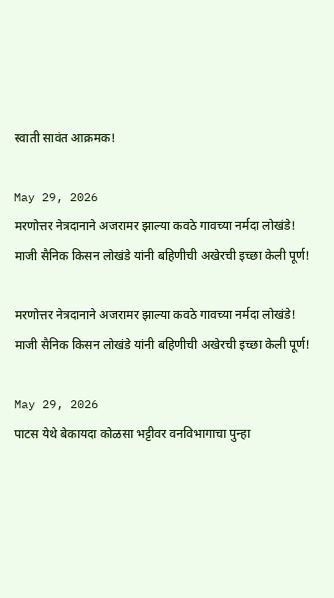स्वाती सावंत आक्रमक!

May 29, 2026
मरणोत्तर नेत्रदानाने अजरामर झाल्या कवठे गावच्या नर्मदा लोखंडे! माजी सैनिक किसन लोखंडे यांनी बहिणीची अखेरची इच्छा केली पूर्ण!

मरणोत्तर नेत्रदानाने अजरामर झाल्या कवठे गावच्या नर्मदा लोखंडे! माजी सैनिक किसन लोखंडे यांनी बहिणीची अखेरची इच्छा केली पूर्ण!

May 29, 2026
पाटस येथे बेकायदा कोळसा भट्टीवर वनविभागाचा पुन्हा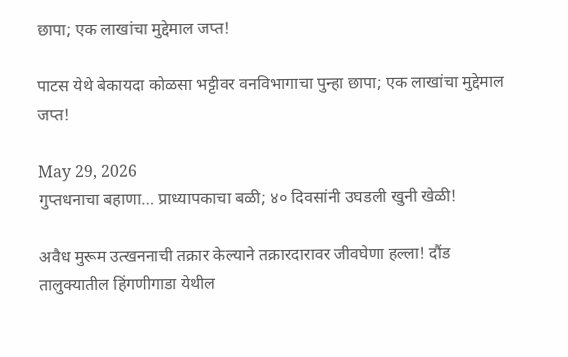छापा; एक लाखांचा मुद्देमाल जप्त!

पाटस येथे बेकायदा कोळसा भट्टीवर वनविभागाचा पुन्हा छापा; एक लाखांचा मुद्देमाल जप्त!

May 29, 2026
गुप्तधनाचा बहाणा… प्राध्यापकाचा बळी; ४० दिवसांनी उघडली खुनी खेळी!

अवैध मुरूम उत्खननाची तक्रार केल्याने तक्रारदारावर जीवघेणा हल्ला! दौंड तालुक्यातील हिंगणीगाडा येथील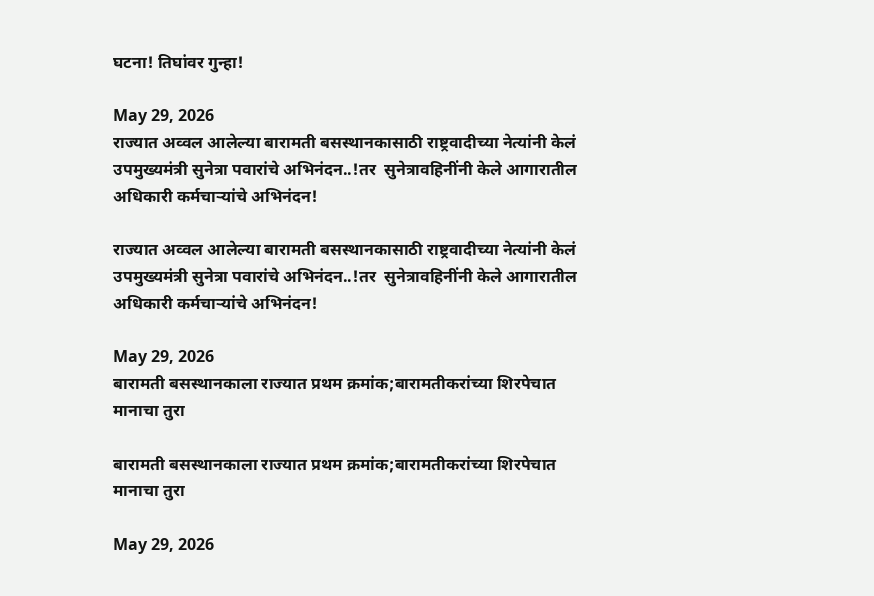घटना! तिघांवर गुन्हा!

May 29, 2026
राज्यात अव्वल आलेल्या बारामती बसस्थानकासाठी राष्ट्रवादीच्या नेत्यांनी केलं उपमुख्यमंत्री सुनेत्रा पवारांचे अभिनंदन..!तर  सुनेत्रावहिनींनी केले आगारातील अधिकारी कर्मचाऱ्यांचे अभिनंदन!

राज्यात अव्वल आलेल्या बारामती बसस्थानकासाठी राष्ट्रवादीच्या नेत्यांनी केलं उपमुख्यमंत्री सुनेत्रा पवारांचे अभिनंदन..!तर  सुनेत्रावहिनींनी केले आगारातील अधिकारी कर्मचाऱ्यांचे अभिनंदन!

May 29, 2026
बारामती बसस्थानकाला राज्यात प्रथम क्रमांक;बारामतीकरांच्या शिरपेचात मानाचा तुरा

बारामती बसस्थानकाला राज्यात प्रथम क्रमांक;बारामतीकरांच्या शिरपेचात मानाचा तुरा

May 29, 2026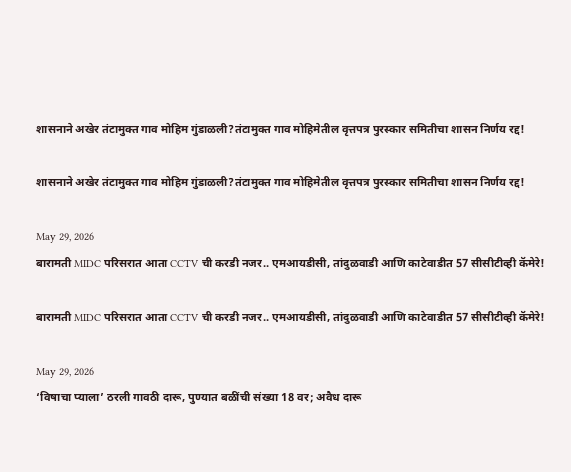शासनाने अखेर तंटामुक्त गाव मोहिम गुंडाळली?तंटामुक्त गाव मोहिमेतील वृत्तपत्र पुरस्कार समितीचा शासन निर्णय रद्द!

शासनाने अखेर तंटामुक्त गाव मोहिम गुंडाळली?तंटामुक्त गाव मोहिमेतील वृत्तपत्र पुरस्कार समितीचा शासन निर्णय रद्द!

May 29, 2026
बारामती MIDC परिसरात आता CCTV ची करडी नजर.. एमआयडीसी, तांदुळवाडी आणि काटेवाडीत 57 सीसीटीव्ही कॅमेरे!

बारामती MIDC परिसरात आता CCTV ची करडी नजर.. एमआयडीसी, तांदुळवाडी आणि काटेवाडीत 57 सीसीटीव्ही कॅमेरे!

May 29, 2026
‘विषाचा प्याला’ ठरली गावठी दारू, पुण्यात बळींची संख्या 18 वर; अवैध दारू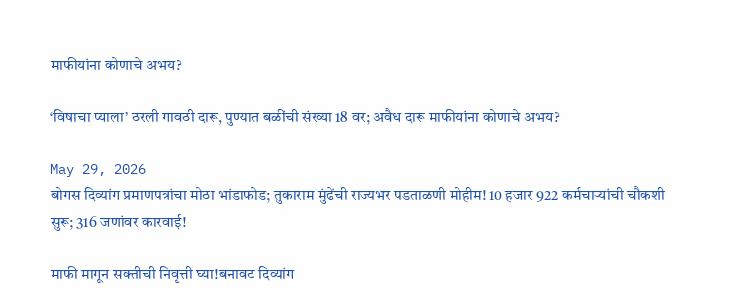माफीयांना कोणाचे अभय?

‘विषाचा प्याला’ ठरली गावठी दारू, पुण्यात बळींची संख्या 18 वर; अवैध दारू माफीयांना कोणाचे अभय?

May 29, 2026
बोगस दिव्यांग प्रमाणपत्रांचा मोठा भांडाफोड; तुकाराम मुंढेंची राज्यभर पडताळणी मोहीम! 10 हजार 922 कर्मचाऱ्यांची चौकशी सुरू; 316 जणांवर कारवाई!

माफी मागून सक्तीची निवृत्ती घ्या!बनावट दिव्यांग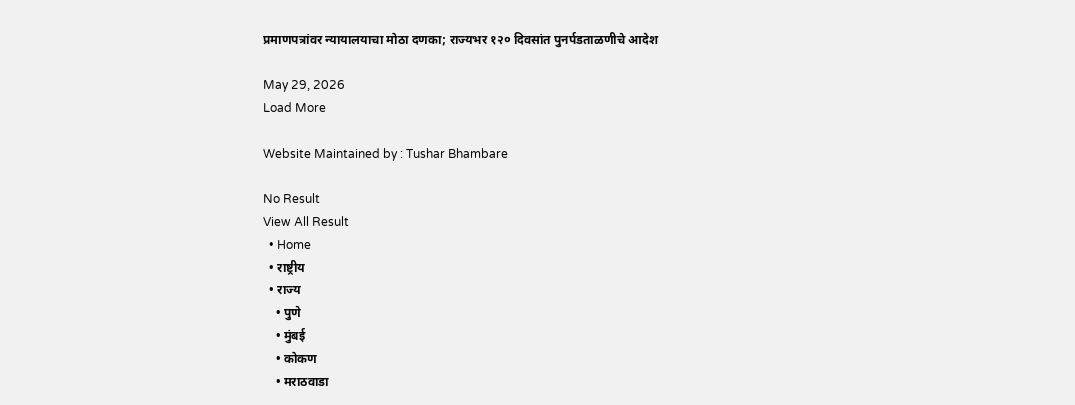प्रमाणपत्रांवर न्यायालयाचा मोठा दणका; राज्यभर १२० दिवसांत पुनर्पडताळणीचे आदेश

May 29, 2026
Load More

Website Maintained by : Tushar Bhambare

No Result
View All Result
  • Home
  • राष्ट्रीय
  • राज्य
    • पुणे
    • मुंबई
    • कोकण
    • मराठवाडा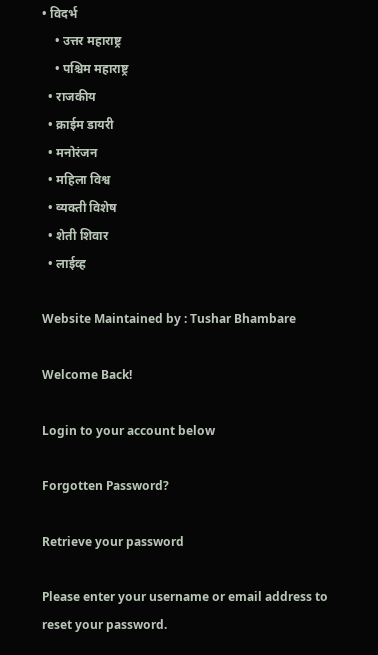• विदर्भ
    • उत्तर महाराष्ट्र
    • पश्चिम महाराष्ट्र
  • राजकीय
  • क्राईम डायरी
  • मनोरंजन
  • महिला विश्व
  • व्यक्ती विशेष
  • शेती शिवार
  • लाईव्ह

Website Maintained by : Tushar Bhambare

Welcome Back!

Login to your account below

Forgotten Password?

Retrieve your password

Please enter your username or email address to reset your password.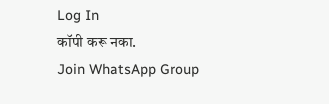Log In
कॉपी करू नका.
Join WhatsApp Group